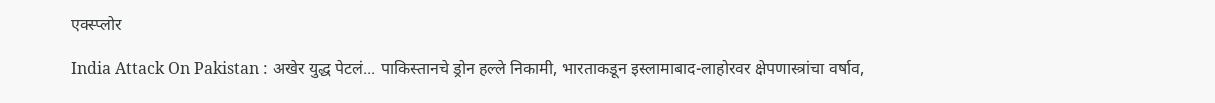एक्स्प्लोर

India Attack On Pakistan : अखेर युद्ध पेटलं... पाकिस्तानचे ड्रोन हल्ले निकामी, भारताकडून इस्लामाबाद-लाहोरवर क्षेपणास्त्रांचा वर्षाव,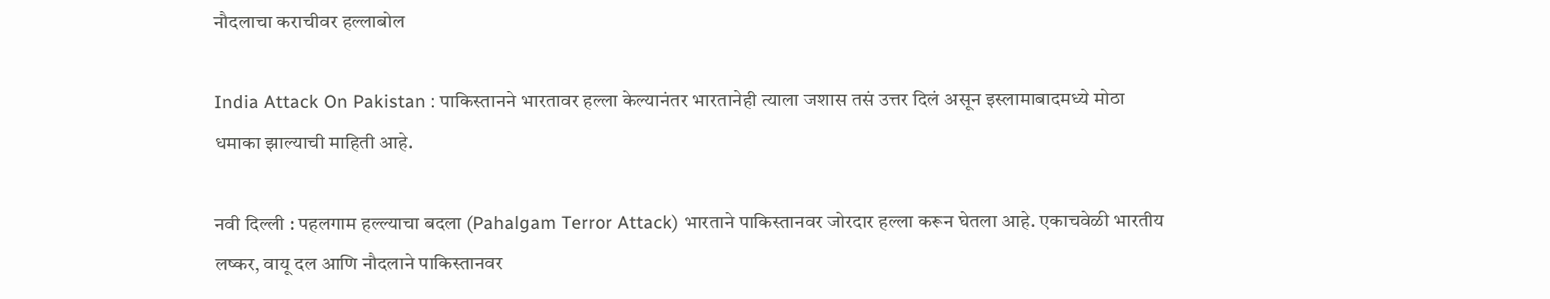नौदलाचा कराचीवर हल्लाबोल

India Attack On Pakistan : पाकिस्तानने भारतावर हल्ला केल्यानंतर भारतानेही त्याला जशास तसं उत्तर दिलं असून इस्लामाबादमध्ये मोठा धमाका झाल्याची माहिती आहे.

नवी दिल्ली : पहलगाम हल्ल्याचा बदला (Pahalgam Terror Attack) भारताने पाकिस्तानवर जोरदार हल्ला करून घेतला आहे. एकाचवेळी भारतीय लष्कर, वायू दल आणि नौदलाने पाकिस्तानवर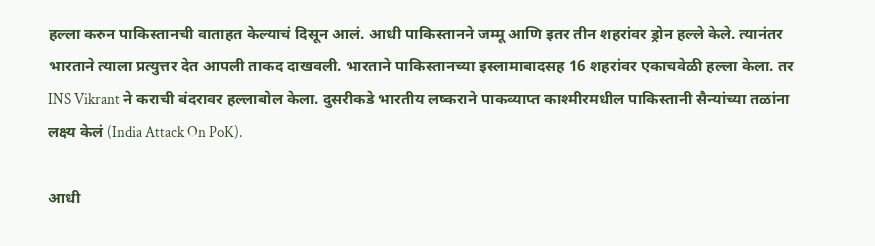हल्ला करुन पाकिस्तानची वाताहत केल्याचं दिसून आलं. आधी पाकिस्तानने जम्मू आणि इतर तीन शहरांवर ड्रोन हल्ले केले. त्यानंतर भारताने त्याला प्रत्युत्तर देत आपली ताकद दाखवली. भारताने पाकिस्तानच्या इस्लामाबादसह 16 शहरांवर एकाचवेळी हल्ला केला. तर INS Vikrant ने कराची बंदरावर हल्लाबोल केला. दुसरीकडे भारतीय लष्कराने पाकव्याप्त काश्मीरमधील पाकिस्तानी सैन्यांच्या तळांना लक्ष्य केलं (India Attack On PoK).

आधी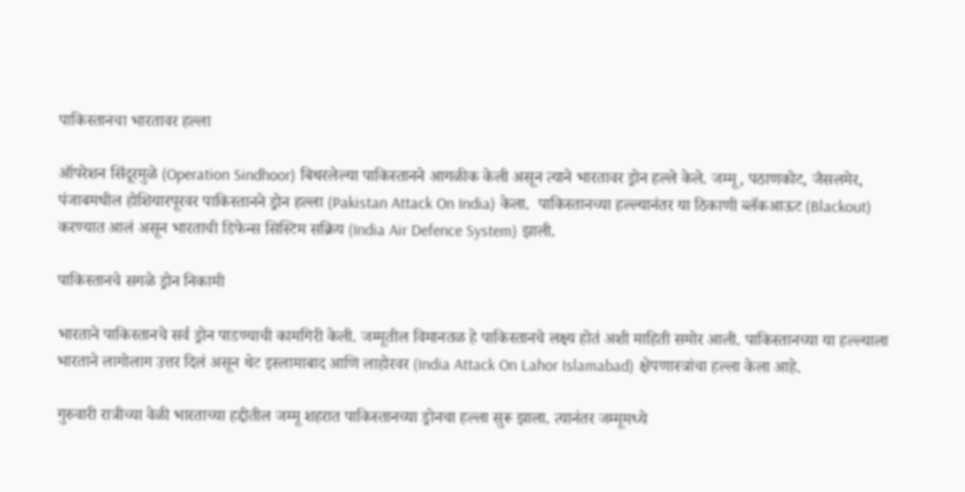पाकिस्तानचा भारतावर हल्ला

ऑपरेशन सिंदूरमुळे (Operation Sindhoor) बिथरलेल्या पाकिस्तानने आगळीक केली असून त्याने भारतावर ड्रोन हल्ले केले. जम्मू, पठाणकोट, जैसलमेर, पंजाबमधील होशियारपूरवर पाकिस्तानने ड्रोन हल्ला (Pakistan Attack On India) केला.  पाकिस्तानच्या हल्ल्यानंतर या ठिकाणी ब्लॅकआऊट (Blackout) करण्यात आलं असून भारताची डिफेन्स सिस्टिम सक्रिय (India Air Defence System) झाली.

पाकिस्तानचे सगळे ड्रोन निकामी

भारताने पाकिस्तानचे सर्व ड्रोन पाडण्याची कामगिरी केली. जम्मूतील विमानतळ हे पाकिस्तानचे लक्ष्य होतं अशी माहिती समोर आली. पाकिस्तानच्या या हल्ल्याला भारताने लागोलाग उत्तर दिलं असून थेट इस्लामाबाद आणि लाहोरवर (India Attack On Lahor Islamabad) क्षेपणास्त्रांचा हल्ला केला आहे.

गुरुवारी रात्रीच्या वेळी भारताच्या हद्दीतील जम्मू शहरात पाकिस्तानच्या ड्रोनचा हल्ला सुरू झाला. त्यानंतर जम्मूमध्ये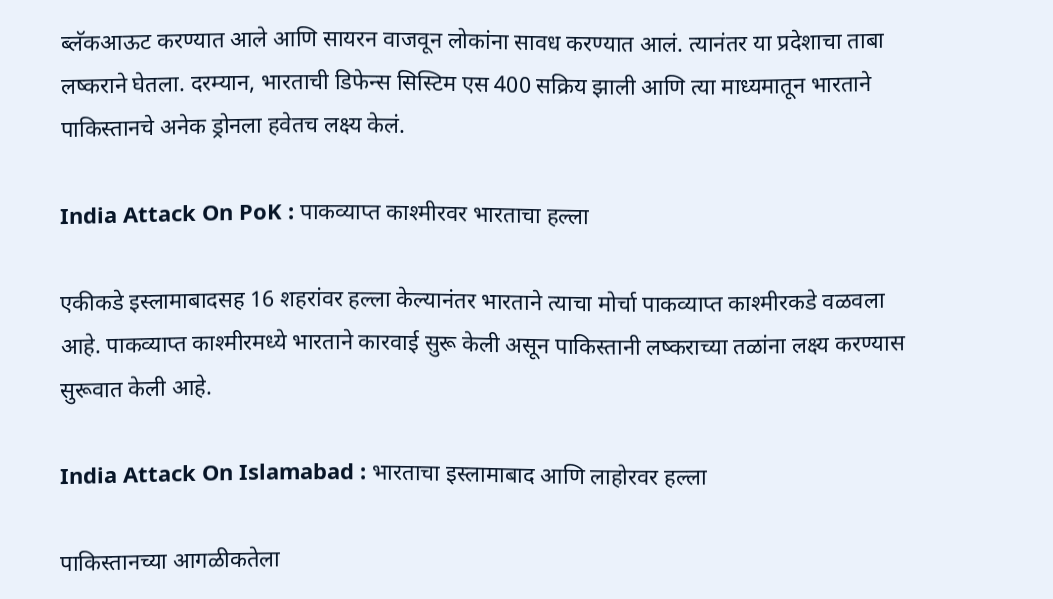ब्लॅकआऊट करण्यात आले आणि सायरन वाजवून लोकांना सावध करण्यात आलं. त्यानंतर या प्रदेशाचा ताबा लष्कराने घेतला. दरम्यान, भारताची डिफेन्स सिस्टिम एस 400 सक्रिय झाली आणि त्या माध्यमातून भारताने पाकिस्तानचे अनेक ड्रोनला हवेतच लक्ष्य केलं.

India Attack On PoK : पाकव्याप्त काश्मीरवर भारताचा हल्ला

एकीकडे इस्लामाबादसह 16 शहरांवर हल्ला केल्यानंतर भारताने त्याचा मोर्चा पाकव्याप्त काश्मीरकडे वळवला आहे. पाकव्याप्त काश्मीरमध्ये भारताने कारवाई सुरू केली असून पाकिस्तानी लष्कराच्या तळांना लक्ष्य करण्यास सुरूवात केली आहे.

India Attack On Islamabad : भारताचा इस्लामाबाद आणि लाहोरवर हल्ला

पाकिस्तानच्या आगळीकतेला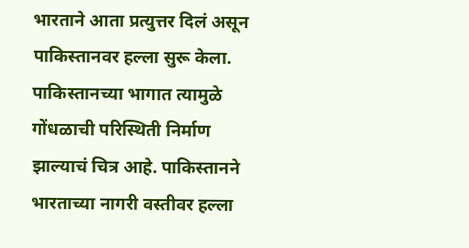भारताने आता प्रत्युत्तर दिलं असून पाकिस्तानवर हल्ला सुरू केला. पाकिस्तानच्या भागात त्यामुळे गोंधळाची परिस्थिती निर्माण झाल्याचं चित्र आहे. पाकिस्तानने भारताच्या नागरी वस्तीवर हल्ला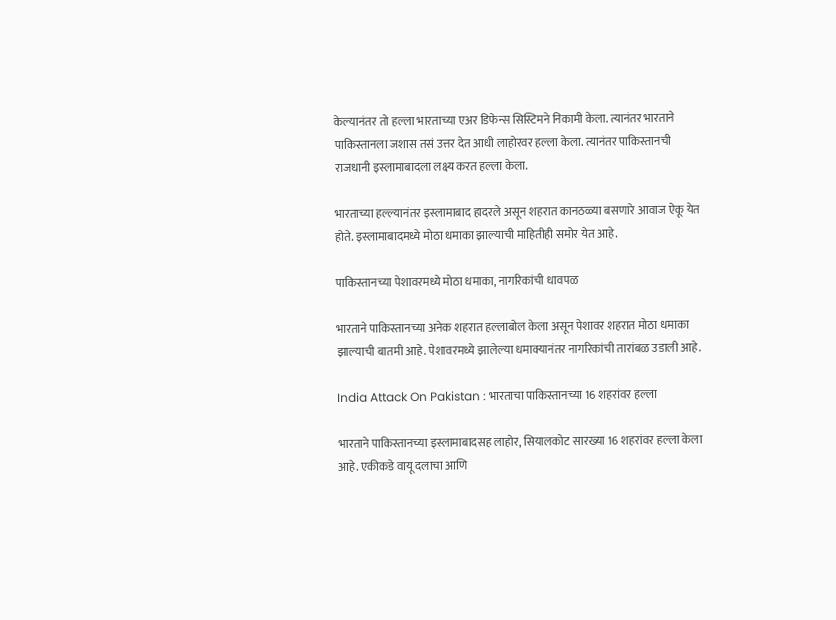केल्यानंतर तो हल्ला भारताच्या एअर डिफेन्स सिस्टिमने निकामी केला. त्यानंतर भारताने पाकिस्तानला जशास तसं उत्तर देत आधी लाहोरवर हल्ला केला. त्यानंतर पाकिस्तानची राजधानी इस्लामाबादला लक्ष्य करत हल्ला केला.

भारताच्या हल्ल्यानंतर इस्लामाबाद हादरले असून शहरात कानठळ्या बसणारे आवाज ऐकू येत होते. इस्लामाबादमध्ये मोठा धमाका झाल्याची माहितीही समोर येत आहे.

पाकिस्तानच्या पेशावरमध्ये मोठा धमाका, नागरिकांची धावपळ

भारताने पाकिस्तानच्या अनेक शहरात हल्लाबोल केला असून पेशावर शहरात मोठा धमाका झाल्याची बातमी आहे. पेशावरमध्ये झालेल्या धमाक्यानंतर नागरिकांची तारांबळ उडाली आहे.

India Attack On Pakistan : भारताचा पाकिस्तानच्या 16 शहरांवर हल्ला

भारताने पाकिस्तानच्या इस्लामाबादसह लाहोर, सियालकोट सारख्या 16 शहरांवर हल्ला केला आहे. एकीकडे वायू दलाचा आणि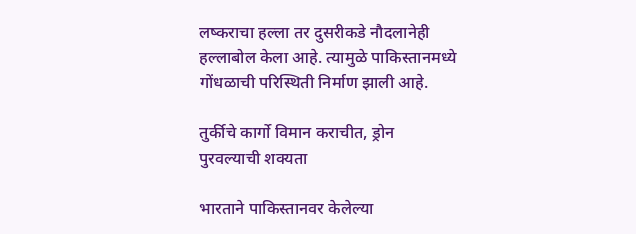लष्कराचा हल्ला तर दुसरीकडे नौदलानेही हल्लाबोल केला आहे. त्यामुळे पाकिस्तानमध्ये गोंधळाची परिस्थिती निर्माण झाली आहे.

तुर्कीचे कार्गो विमान कराचीत, ड्रोन पुरवल्याची शक्यता

भारताने पाकिस्तानवर केलेल्या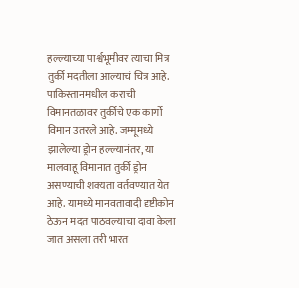हल्ल्याच्या पार्श्वभूमीवर त्याचा मित्र तुर्की मदतीला आल्याचं चित्र आहे. पाकिस्तानमधील कराची विमानतळावर तुर्कीचे एक कार्गो विमान उतरले आहे. जम्मूमध्ये झालेल्या ड्रोन हल्ल्यानंतर, या मालवाहू विमानात तुर्की ड्रोन असण्याची शक्यता वर्तवण्यात येत आहे. यामध्ये मानवतावादी दृष्टीकोन ठेऊन मदत पाठवल्याचा दावा केला जात असला तरी भारत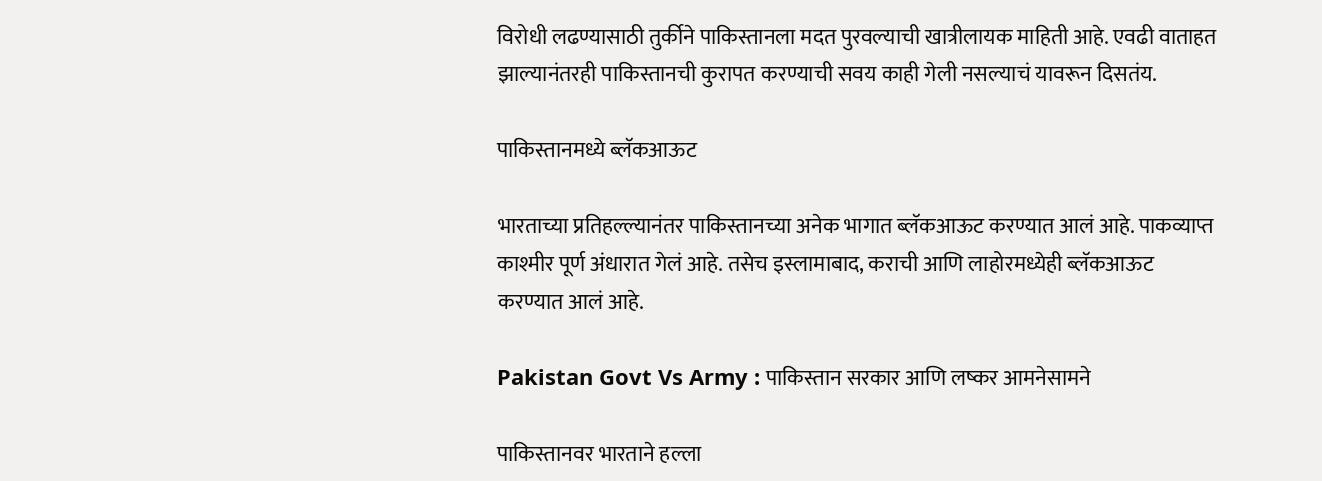विरोधी लढण्यासाठी तुर्कीने पाकिस्तानला मदत पुरवल्याची खात्रीलायक माहिती आहे. एवढी वाताहत झाल्यानंतरही पाकिस्तानची कुरापत करण्याची सवय काही गेली नसल्याचं यावरून दिसतंय.

पाकिस्तानमध्ये ब्लॅकआऊट

भारताच्या प्रतिहल्ल्यानंतर पाकिस्तानच्या अनेक भागात ब्लॅकआऊट करण्यात आलं आहे. पाकव्याप्त काश्मीर पूर्ण अंधारात गेलं आहे. तसेच इस्लामाबाद, कराची आणि लाहोरमध्येही ब्लॅकआऊट करण्यात आलं आहे.

Pakistan Govt Vs Army : पाकिस्तान सरकार आणि लष्कर आमनेसामने

पाकिस्तानवर भारताने हल्ला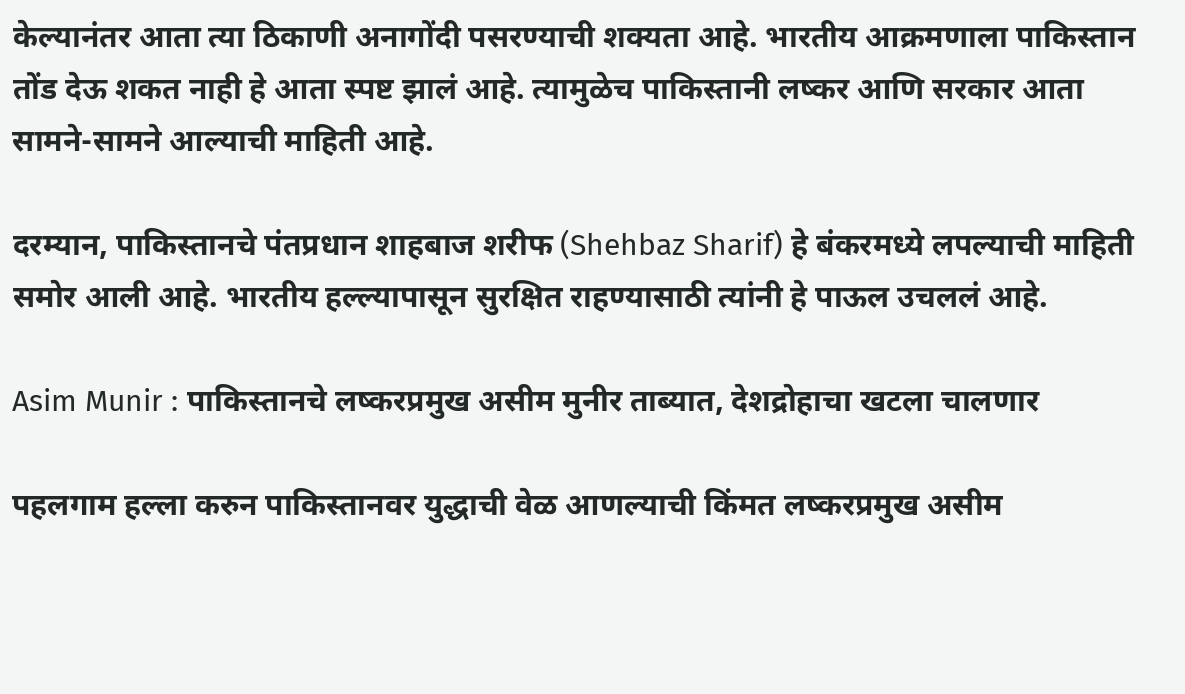केल्यानंतर आता त्या ठिकाणी अनागोंदी पसरण्याची शक्यता आहे. भारतीय आक्रमणाला पाकिस्तान तोंड देऊ शकत नाही हे आता स्पष्ट झालं आहे. त्यामुळेच पाकिस्तानी लष्कर आणि सरकार आता सामने-सामने आल्याची माहिती आहे.

दरम्यान, पाकिस्तानचे पंतप्रधान शाहबाज शरीफ (Shehbaz Sharif) हे बंकरमध्ये लपल्याची माहिती समोर आली आहे. भारतीय हल्ल्यापासून सुरक्षित राहण्यासाठी त्यांनी हे पाऊल उचललं आहे.

Asim Munir : पाकिस्तानचे लष्करप्रमुख असीम मुनीर ताब्यात, देशद्रोहाचा खटला चालणार

पहलगाम हल्ला करुन पाकिस्तानवर युद्धाची वेळ आणल्याची किंमत लष्करप्रमुख असीम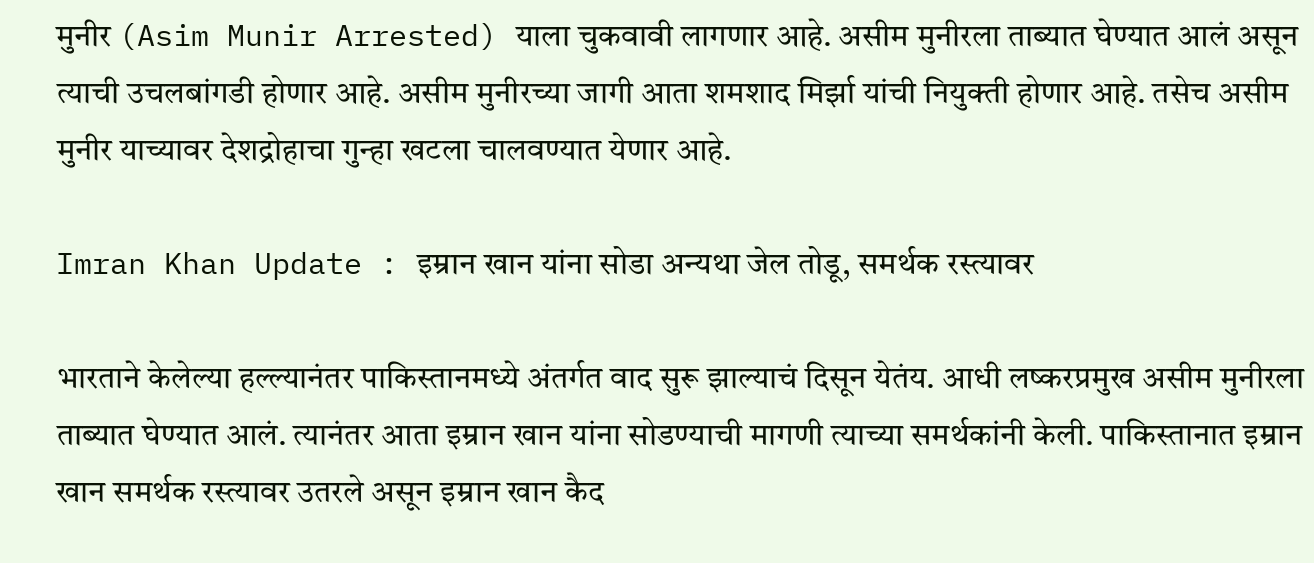मुनीर (Asim Munir Arrested) याला चुकवावी लागणार आहे. असीम मुनीरला ताब्यात घेण्यात आलं असून त्याची उचलबांगडी होणार आहे. असीम मुनीरच्या जागी आता शमशाद मिर्झा यांची नियुक्ती होणार आहे. तसेच असीम मुनीर याच्यावर देशद्रोहाचा गुन्हा खटला चालवण्यात येणार आहे.

Imran Khan Update : इम्रान खान यांना सोडा अन्यथा जेल तोडू, समर्थक रस्त्यावर

भारताने केलेल्या हल्ल्यानंतर पाकिस्तानमध्ये अंतर्गत वाद सुरू झाल्याचं दिसून येतंय. आधी लष्करप्रमुख असीम मुनीरला ताब्यात घेण्यात आलं. त्यानंतर आता इम्रान खान यांना सोडण्याची मागणी त्याच्या समर्थकांनी केली. पाकिस्तानात इम्रान खान समर्थक रस्त्यावर उतरले असून इम्रान खान कैद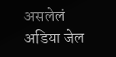असलेलं अडिया जेल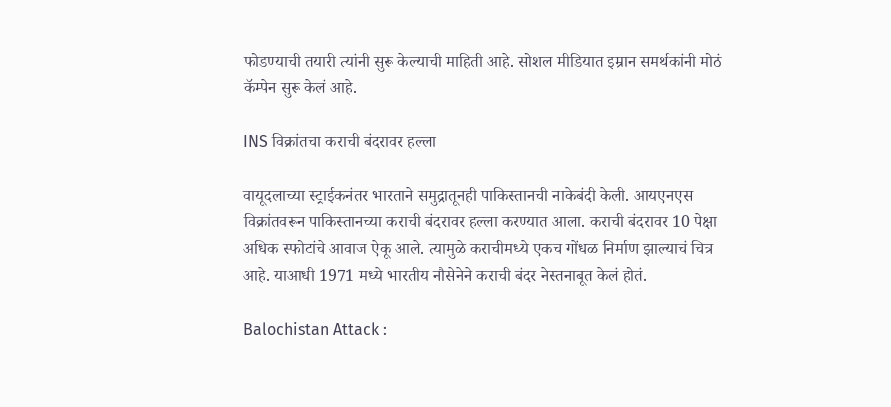फोडण्याची तयारी त्यांनी सुरू केल्याची माहिती आहे. सोशल मीडियात इम्रान समर्थकांनी मोठं कॅम्पेन सुरू केलं आहे.

INS विक्रांतचा कराची बंदरावर हल्ला

वायूदलाच्या स्ट्राईकनंतर भारताने समुद्रातूनही पाकिस्तानची नाकेबंदी केली. आयएनएस विक्रांतवरून पाकिस्तानच्या कराची बंदरावर हल्ला करण्यात आला. कराची बंदरावर 10 पेक्षा अधिक स्फोटांचे आवाज ऐकू आले. त्यामुळे कराचीमध्ये एकच गोंधळ निर्माण झाल्याचं चित्र आहे. याआधी 1971 मध्ये भारतीय नौसेनेने कराची बंदर नेस्तनाबूत केलं होतं.

Balochistan Attack :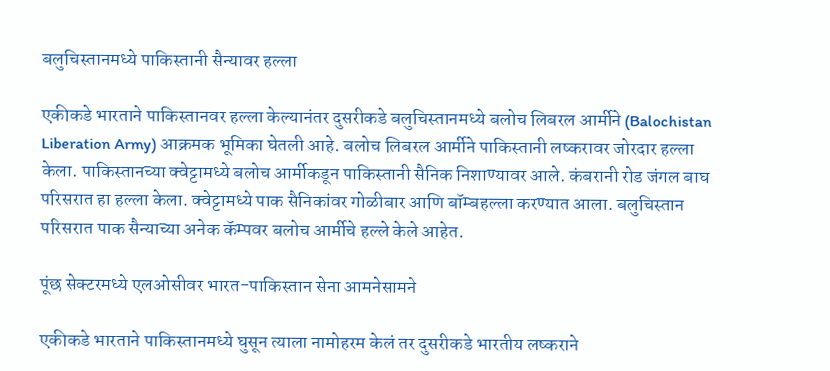बलुचिस्तानमध्ये पाकिस्तानी सैन्यावर हल्ला

एकीकडे भारताने पाकिस्तानवर हल्ला केल्यानंतर दुसरीकडे बलुचिस्तानमध्ये बलोच लिबरल आर्मीने (Balochistan Liberation Army) आक्रमक भूमिका घेतली आहे. बलोच लिबरल आर्मीने पाकिस्तानी लष्करावर जोरदार हल्ला केला. पाकिस्तानच्या क्वेट्टामध्ये बलोच आर्मीकडून पाकिस्तानी सैनिक निशाण्यावर आले. कंबरानी रोड जंगल बाघ परिसरात हा हल्ला केला. क्वेट्टामध्ये पाक सैनिकांवर गोळीबार आणि बॉम्बहल्ला करण्यात आला. बलुचिस्तान परिसरात पाक सैन्याच्या अनेक कॅम्पवर बलोच आर्मीचे हल्ले केले आहेत.

पूंछ सेक्टरमध्ये एलओसीवर भारत-पाकिस्तान सेना आमनेसामने

एकीकडे भारताने पाकिस्तानमध्ये घुसून त्याला नामोहरम केलं तर दुसरीकडे भारतीय लष्कराने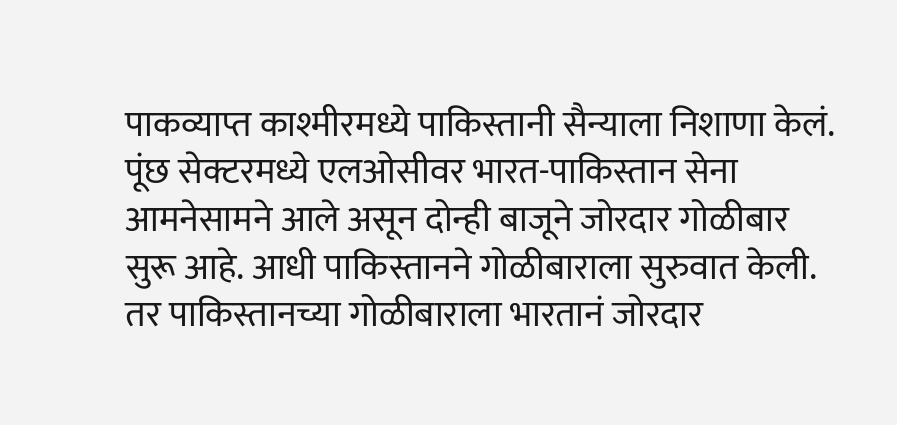पाकव्याप्त काश्मीरमध्ये पाकिस्तानी सैन्याला निशाणा केलं. पूंछ सेक्टरमध्ये एलओसीवर भारत-पाकिस्तान सेना आमनेसामने आले असून दोन्ही बाजूने जोरदार गोळीबार सुरू आहे. आधी पाकिस्तानने गोळीबाराला सुरुवात केली. तर पाकिस्तानच्या गोळीबाराला भारतानं जोरदार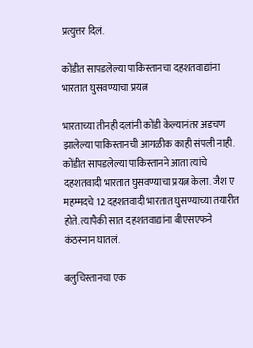प्रत्युत्तर दिलं.

कोंडीत सापडलेल्या पाकिस्तानचा दहशतवाद्यांना भारतात घुसवण्याचा प्रयत्न

भारताच्या तीनही दलांनी कोंडी केल्यानंतर अडचण झालेल्या पाकिस्तानची आगळीक काही संपली नाही. कोंडीत सापडलेल्या पाकिस्तानने आता त्यांचे दहशतवादी भारतात घुसवण्याचा प्रयत्न केला. जैश ए महम्मदचे 12 दहशतवादी भारतात घुसण्याच्या तयारीत होते. त्यापैकी सात दहशतवाद्यांना बीएसएफने कंठस्नान घातलं.

बलुचिस्तानचा एक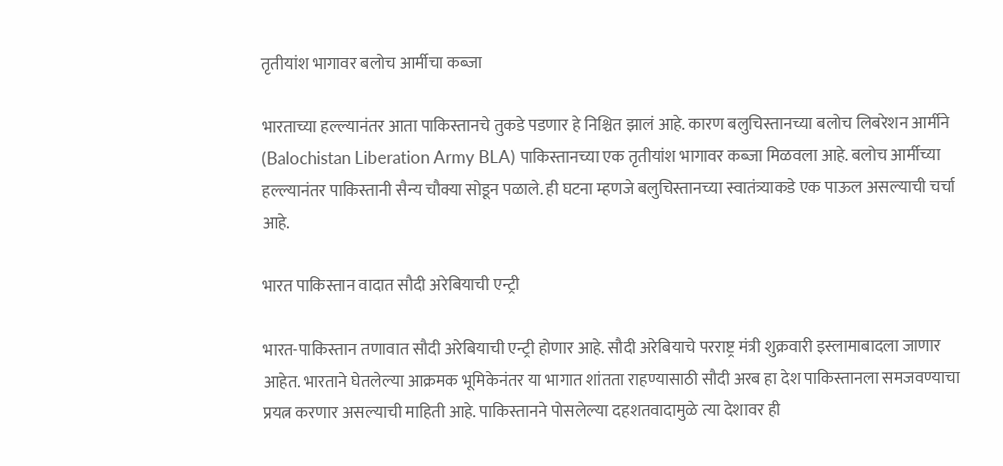तृतीयांश भागावर बलोच आर्मीचा कब्जा

भारताच्या हल्ल्यानंतर आता पाकिस्तानचे तुकडे पडणार हे निश्चित झालं आहे. कारण बलुचिस्तानच्या बलोच लिबरेशन आर्मीने (Balochistan Liberation Army BLA) पाकिस्तानच्या एक तृतीयांश भागावर कब्जा मिळवला आहे. बलोच आर्मीच्या हल्ल्यानंतर पाकिस्तानी सैन्य चौक्या सोडून पळाले. ही घटना म्हणजे बलुचिस्तानच्या स्वातंत्र्याकडे एक पाऊल असल्याची चर्चा आहे.

भारत पाकिस्तान वादात सौदी अरेबियाची एन्ट्री

भारत-पाकिस्तान तणावात सौदी अरेबियाची एन्ट्री होणार आहे. सौदी अरेबियाचे परराष्ट्र मंत्री शुक्रवारी इस्लामाबादला जाणार आहेत. भारताने घेतलेल्या आक्रमक भूमिकेनंतर या भागात शांतता राहण्यासाठी सौदी अरब हा देश पाकिस्तानला समजवण्याचा प्रयत्न करणार असल्याची माहिती आहे. पाकिस्तानने पोसलेल्या दहशतवादामुळे त्या देशावर ही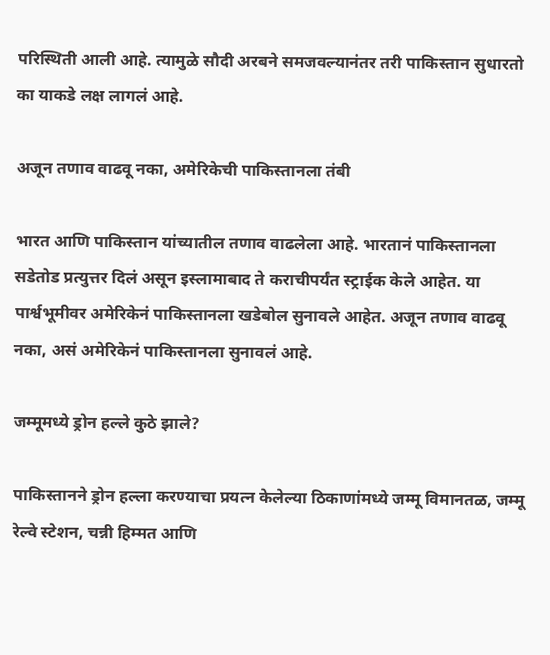परिस्थिती आली आहे. त्यामुळे सौदी अरबने समजवल्यानंतर तरी पाकिस्तान सुधारतो का याकडे लक्ष लागलं आहे.

अजून तणाव वाढवू नका, अमेरिकेची पाकिस्तानला तंबी

भारत आणि पाकिस्तान यांच्यातील तणाव वाढलेला आहे. भारतानं पाकिस्तानला सडेतोड प्रत्युत्तर दिलं असून इस्लामाबाद ते कराचीपर्यंत स्ट्राईक केले आहेत. या पार्श्वभूमीवर अमेरिकेनं पाकिस्तानला खडेबोल सुनावले आहेत. अजून तणाव वाढवू नका, असं अमेरिकेनं पाकिस्तानला सुनावलं आहे.

जम्मूमध्ये ड्रोन हल्ले कुठे झाले?

पाकिस्तानने ड्रोन हल्ला करण्याचा प्रयत्न केलेल्या ठिकाणांमध्ये जम्मू विमानतळ, जम्मू रेल्वे स्टेशन, चन्नी हिम्मत आणि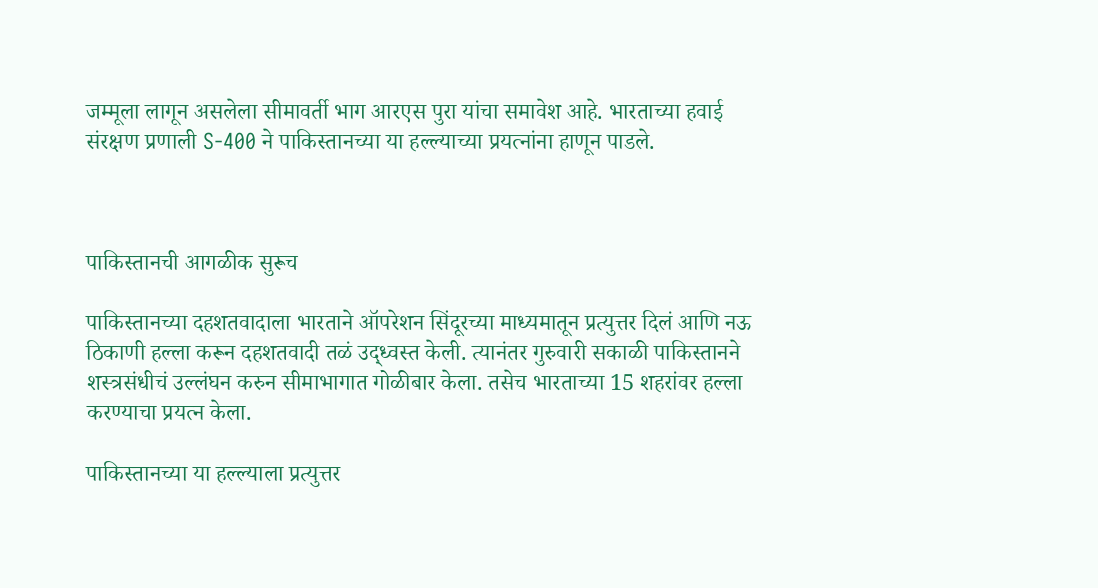जम्मूला लागून असलेला सीमावर्ती भाग आरएस पुरा यांचा समावेश आहे. भारताच्या हवाई संरक्षण प्रणाली S-400 ने पाकिस्तानच्या या हल्ल्याच्या प्रयत्नांना हाणून पाडले.



पाकिस्तानची आगळीक सुरूच

पाकिस्तानच्या दहशतवादाला भारताने ऑपरेशन सिंदूरच्या माध्यमातून प्रत्युत्तर दिलं आणि नऊ ठिकाणी हल्ला करून दहशतवादी तळं उद्ध्वस्त केली. त्यानंतर गुरुवारी सकाळी पाकिस्तानने शस्त्रसंधीचं उल्लंघन करुन सीमाभागात गोळीबार केला. तसेच भारताच्या 15 शहरांवर हल्ला करण्याचा प्रयत्न केला.

पाकिस्तानच्या या हल्ल्याला प्रत्युत्तर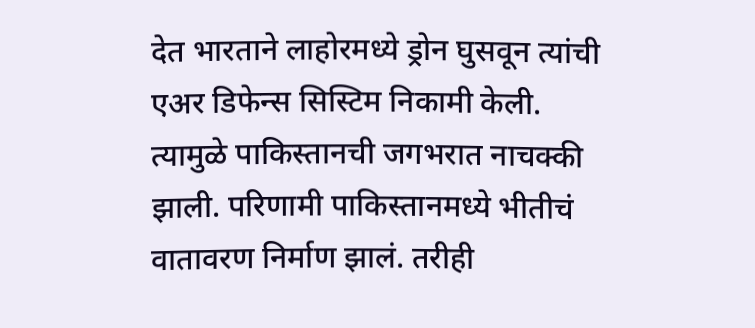देत भारताने लाहोरमध्ये ड्रोन घुसवून त्यांची एअर डिफेन्स सिस्टिम निकामी केली. त्यामुळे पाकिस्तानची जगभरात नाचक्की झाली. परिणामी पाकिस्तानमध्ये भीतीचं वातावरण निर्माण झालं. तरीही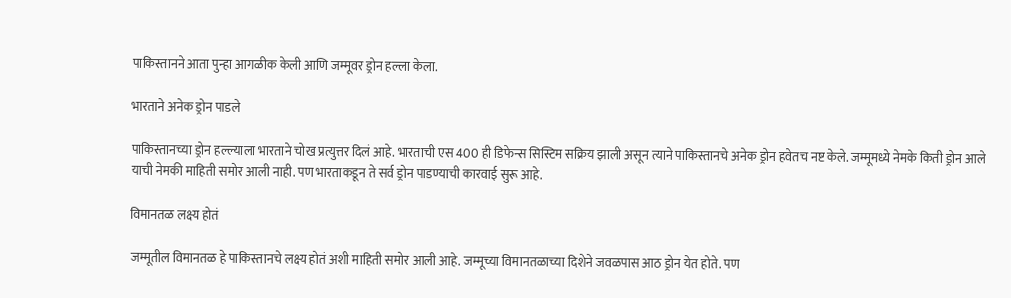पाकिस्तानने आता पुन्हा आगळीक केली आणि जम्मूवर ड्रोन हल्ला केला.

भारताने अनेक ड्रोन पाडले

पाकिस्तानच्या ड्रोन हल्ल्याला भारताने चोख प्रत्युत्तर दिलं आहे. भारताची एस 400 ही डिफेन्स सिस्टिम सक्रिय झाली असून त्याने पाकिस्तानचे अनेक ड्रोन हवेतच नष्ट केले. जम्मूमध्ये नेमके किती ड्रोन आले याची नेमकी माहिती समोर आली नाही. पण भारताकडून ते सर्व ड्रोन पाडण्याची कारवाई सुरू आहे.

विमानतळ लक्ष्य होतं

जम्मूतील विमानतळ हे पाकिस्तानचे लक्ष्य होतं अशी माहिती समोर आली आहे. जम्मूच्या विमानतळाच्या दिशेने जवळपास आठ ड्रोन येत होते. पण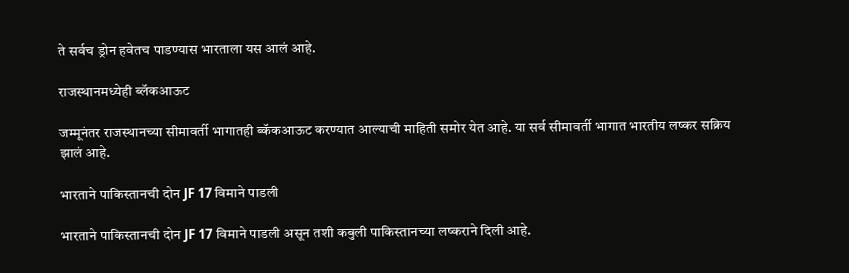ते सर्वच ड्रोन हवेतच पाडण्यास भारताला यस आलं आहे.

राजस्थानमध्येही ब्लॅकआऊट

जम्मूनंतर राजस्थानच्या सीमावर्ती भागातही ब्कॅकआऊट करण्यात आल्याची माहिती समोर येत आहे. या सर्व सीमावर्ती भागात भारतीय लष्कर सक्रिय झालं आहे.

भारताने पाकिस्तानची दोन JF 17 विमाने पाडली

भारताने पाकिस्तानची दोन JF 17 विमाने पाडली असून तशी कबुली पाकिस्तानच्या लष्कराने दिली आहे.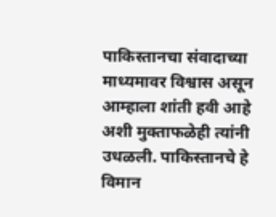पाकिस्तानचा संवादाच्या माध्यमावर विश्वास असून आम्हाला शांती हवी आहे अशी मुक्ताफळेही त्यांनी उधळली. पाकिस्तानचे हे विमान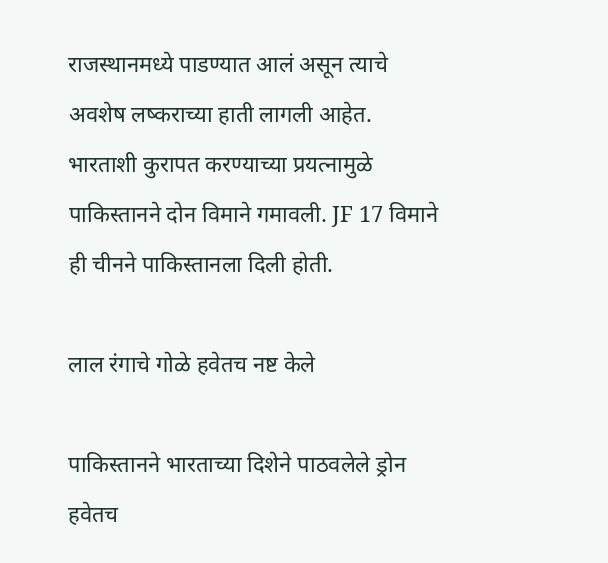राजस्थानमध्ये पाडण्यात आलं असून त्याचे अवशेष लष्कराच्या हाती लागली आहेत. भारताशी कुरापत करण्याच्या प्रयत्नामुळे पाकिस्तानने दोन विमाने गमावली. JF 17 विमाने ही चीनने पाकिस्तानला दिली होती.

लाल रंगाचे गोळे हवेतच नष्ट केले

पाकिस्तानने भारताच्या दिशेने पाठवलेले ड्रोन हवेतच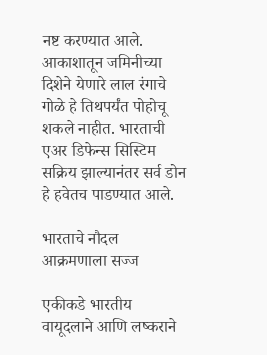नष्ट करण्यात आले. आकाशातून जमिनीच्या दिशेने येणारे लाल रंगाचे गोळे हे तिथपर्यंत पोहोचू शकले नाहीत. भारताची एअर डिफेन्स सिस्टिम सक्रिय झाल्यानंतर सर्व डोन हे हवेतच पाडण्यात आले.

भारताचे नौदल आक्रमणाला सज्ज

एकीकडे भारतीय वायूदलाने आणि लष्कराने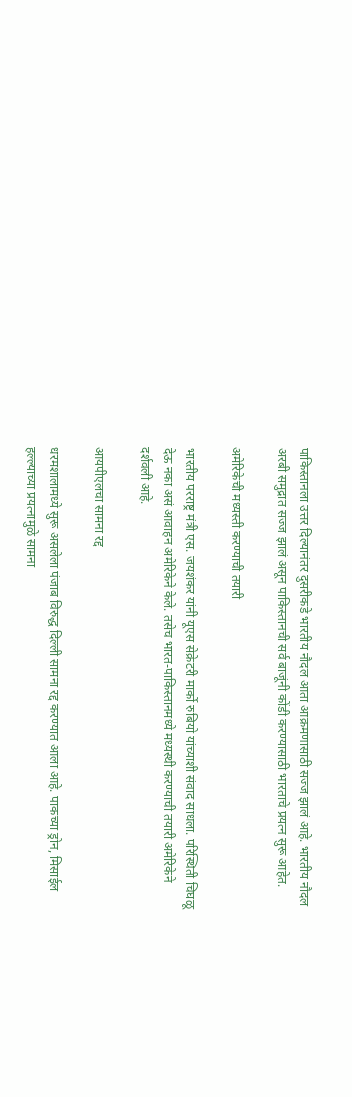पाकिस्तानला उत्तर दिल्यानंतर दुसरीकडे भारतीय नौदल आता आक्रमणासाठी सज्ज झालं आहे. भारतीय नौदल अरबी समुद्रात सज्ज झालं असून पाकिस्तानची सर्व बाजूंनी कोंडी करण्यासाठी भारताचे प्रयत्न सुरू आहेत.

अमेरिकेची मध्यस्ती करण्याची तयारी

भारतीय परराष्ट्र मंत्री एस. जयशंकर यांनी यूएस सेक्रेटरी मार्को रुबियो यांच्याशी संवाद साधला. परिस्थिती चिघळू देऊ नका असं आवाहन अमेरिकेने केले. तसेच भारत-पाकिस्तानमध्ये मध्यस्थी करण्याची तयारी अमेरिकेने दर्शवली आहे.

आयपीएलचा सामना रद्द

धरमशालामध्ये सुरू असलेला पंजाब विरुद्ध दिल्ली सामना रद्द करण्यात आला आहे. पाकच्या ड्रोन, मिसाईल हल्ल्याच्या प्रयत्नामुळे सामना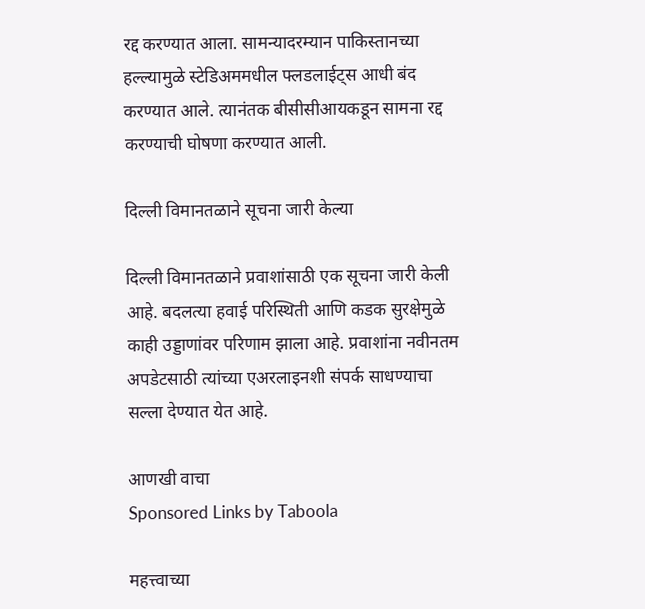रद्द करण्यात आला. सामन्यादरम्यान पाकिस्तानच्या हल्ल्यामुळे स्टेडिअममधील फ्लडलाईट्स आधी बंद करण्यात आले. त्यानंतक बीसीसीआयकडून सामना रद्द करण्याची घोषणा करण्यात आली.

दिल्ली विमानतळाने सूचना जारी केल्या

दिल्ली विमानतळाने प्रवाशांसाठी एक सूचना जारी केली आहे. बदलत्या हवाई परिस्थिती आणि कडक सुरक्षेमुळे काही उड्डाणांवर परिणाम झाला आहे. प्रवाशांना नवीनतम अपडेटसाठी त्यांच्या एअरलाइनशी संपर्क साधण्याचा सल्ला देण्यात येत आहे.

आणखी वाचा
Sponsored Links by Taboola

महत्त्वाच्या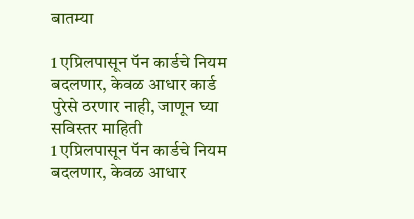बातम्या

1 एप्रिलपासून पॅन कार्डचे नियम बदलणार, केवळ आधार कार्ड पुरेसे ठरणार नाही, जाणून घ्या सविस्तर माहिती
1 एप्रिलपासून पॅन कार्डचे नियम बदलणार, केवळ आधार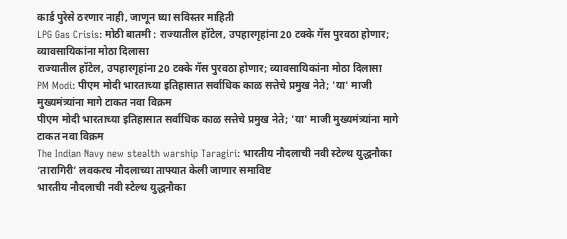कार्ड पुरेसे ठरणार नाही, जाणून घ्या सविस्तर माहिती
LPG Gas Crisis: मोठी बातमी : राज्यातील हॉटेल, उपहारगृहांना 20 टक्के गॅस पुरवठा होणार; व्यावसायिकांना मोठा दिलासा
राज्यातील हॉटेल, उपहारगृहांना 20 टक्के गॅस पुरवठा होणार; व्यावसायिकांना मोठा दिलासा
PM Modi: पीएम मोदी भारताच्या इतिहासात सर्वाधिक काळ सत्तेचे प्रमुख नेते; 'या' माजी मुख्यमंत्र्यांना मागे टाकत नवा विक्रम
पीएम मोदी भारताच्या इतिहासात सर्वाधिक काळ सत्तेचे प्रमुख नेते; 'या' माजी मुख्यमंत्र्यांना मागे टाकत नवा विक्रम
The Indian Navy new stealth warship Taragiri: भारतीय नौदलाची नवी स्टेल्थ युद्धनौका ‘तारागिरी’ लवकरच नौदलाच्या ताफ्यात केली जाणार समाविष्ट
भारतीय नौदलाची नवी स्टेल्थ युद्धनौका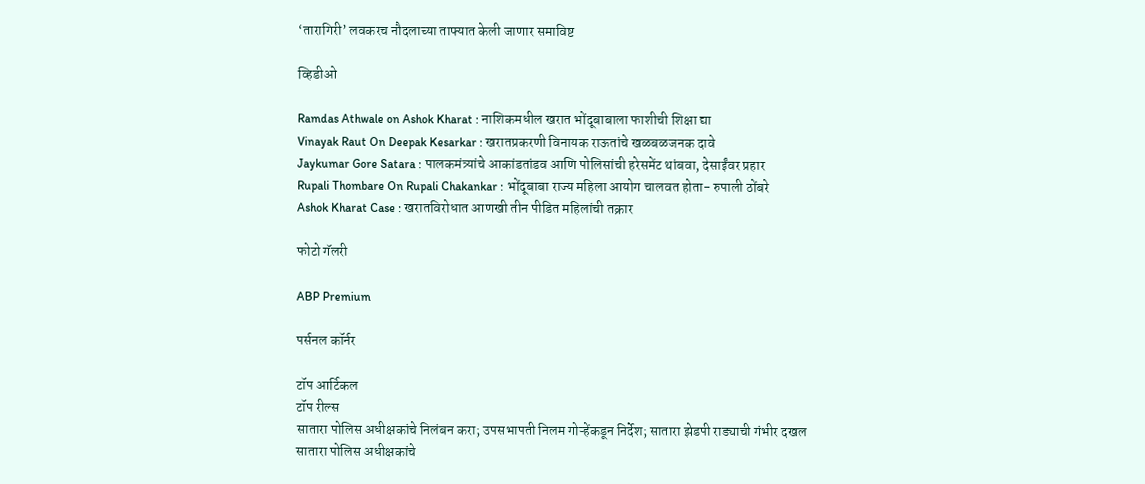‘तारागिरी’ लवकरच नौदलाच्या ताफ्यात केली जाणार समाविष्ट

व्हिडीओ

Ramdas Athwale on Ashok Kharat : नाशिकमधील खरात भोंदूबाबाला फाशीची शिक्षा द्या
Vinayak Raut On Deepak Kesarkar : खरातप्रकरणी विनायक राऊतांचे खळबळजनक दावे
Jaykumar Gore Satara : पालकमंत्र्यांचे आकांडतांडव आणि पोलिसांची हरेसमेंट थांबवा, देसाईंवर प्रहार
Rupali Thombare On Rupali Chakankar : भोंदूबाबा राज्य महिला आयोग चालवत होता- रुपाली ठोंबरे
Ashok Kharat Case : खरातविरोधात आणखी तीन पीडित महिलांची तक्रार

फोटो गॅलरी

ABP Premium

पर्सनल कॉर्नर

टॉप आर्टिकल
टॉप रील्स
सातारा पोलिस अधीक्षकांचे निलंबन करा; उपसभापती निलम गोऱ्हेंकडून निर्देश; सातारा झेडपी राड्याची गंभीर दखल
सातारा पोलिस अधीक्षकांचे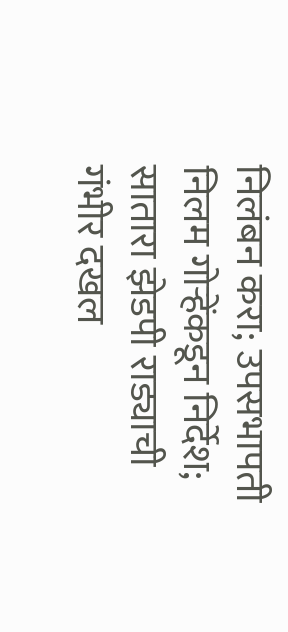निलंबन करा; उपसभापती निलम गोऱ्हेंकडून निर्देश; सातारा झेडपी राड्याची गंभीर दखल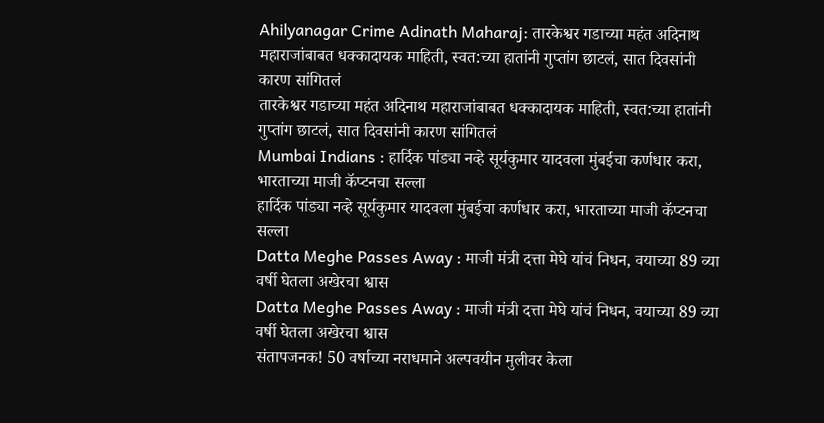Ahilyanagar Crime Adinath Maharaj: तारकेश्वर गडाच्या महंत अदिनाथ महाराजांबाबत धक्कादायक माहिती, स्वत:च्या हातांनी गुप्तांग छाटलं, सात दिवसांनी कारण सांगितलं
तारकेश्वर गडाच्या महंत अदिनाथ महाराजांबाबत धक्कादायक माहिती, स्वत:च्या हातांनी गुप्तांग छाटलं, सात दिवसांनी कारण सांगितलं
Mumbai Indians : हार्दिक पांड्या नव्हे सूर्यकुमार यादवला मुंबईचा कर्णधार करा, भारताच्या माजी कॅप्टनचा सल्ला
हार्दिक पांड्या नव्हे सूर्यकुमार यादवला मुंबईचा कर्णधार करा, भारताच्या माजी कॅप्टनचा सल्ला
Datta Meghe Passes Away : माजी मंत्री दत्ता मेघे यांचं निधन, वयाच्या 89 व्या वर्षी घेतला अखेरचा श्वास
Datta Meghe Passes Away : माजी मंत्री दत्ता मेघे यांचं निधन, वयाच्या 89 व्या वर्षी घेतला अखेरचा श्वास
संतापजनक! 50 वर्षाच्या नराधमाने अल्पवयीन मुलीवर केला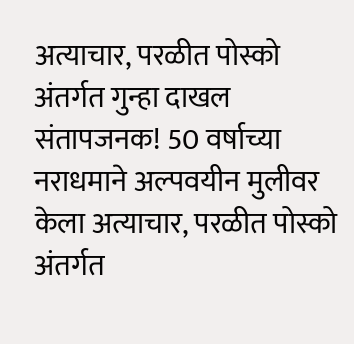अत्याचार, परळीत पोस्को अंतर्गत गुन्हा दाखल
संतापजनक! 50 वर्षाच्या नराधमाने अल्पवयीन मुलीवर केला अत्याचार, परळीत पोस्को अंतर्गत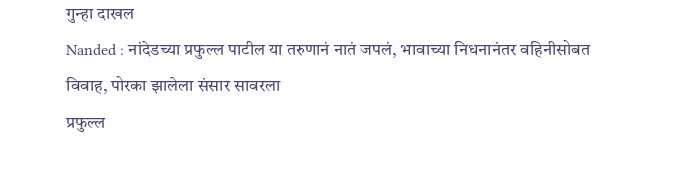गुन्हा दाखल
Nanded : नांदेडच्या प्रफुल्ल पाटील या तरुणानं नातं जपलं, भावाच्या निधनानंतर वहिनीसोबत विवाह, पोरका झालेला संसार सावरला
प्रफुल्ल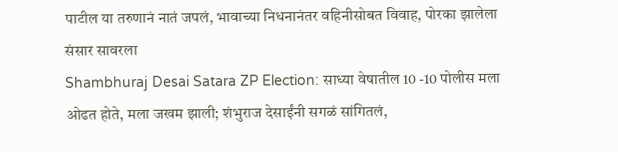पाटील या तरुणानं नातं जपलं, भावाच्या निधनानंतर वहिनीसोबत विवाह, पोरका झालेला संसार सावरला
Shambhuraj Desai Satara ZP Election: साध्या वेषातील 10 -10 पोलीस मला ओढत होते, मला जखम झाली; शंभुराज देसाईंनी सगळं सांगितलं,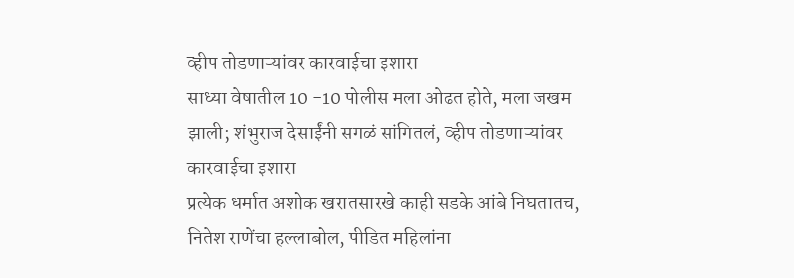व्हीप तोडणाऱ्यांवर कारवाईचा इशारा
साध्या वेषातील 10 -10 पोलीस मला ओढत होते, मला जखम झाली; शंभुराज देसाईंनी सगळं सांगितलं, व्हीप तोडणाऱ्यांवर कारवाईचा इशारा
प्रत्येक धर्मात अशोक खरातसारखे काही सडके आंबे निघतातच, नितेश राणेंचा हल्लाबोल, पीडित महिलांना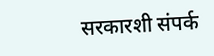सरकारशी संपर्क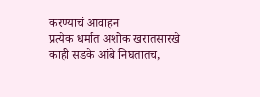करण्याचं आवाहन
प्रत्येक धर्मात अशोक खरातसारखे काही सडके आंबे निघतातच,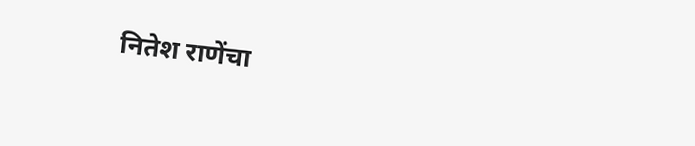नितेश राणेंचा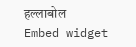हल्लाबोल
Embed widget